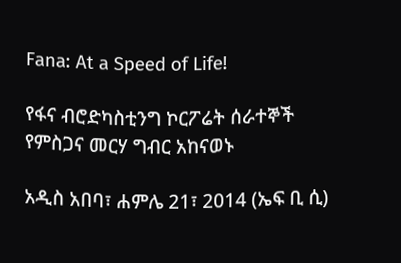Fana: At a Speed of Life!

የፋና ብሮድካስቲንግ ኮርፖሬት ሰራተኞች የምስጋና መርሃ ግብር አከናወኑ

አዲስ አበባ፣ ሐምሌ 21፣ 2014 (ኤፍ ቢ ሲ)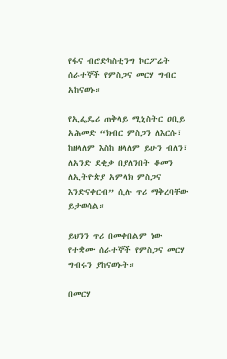የፋና ብሮድካስቲንግ ኮርፖሬት ሰራተኞች የምስጋና መርሃ ግብር አከናወኑ።

የኢፌዴሪ ጠቅላይ ሚኒስትር ዐቢይ አሕመድ “ክብር ምስጋን ለእርሱ፣ ከዘላለም እስከ ዘላለም ይሁን ብለን፣ ለአንድ ደቂቃ በያለንበት ቆመን ለኢትዮጵያ አምላክ ምስጋና እንድናቀርብ” ሲሉ ጥሪ ማቅረባቸው ይታወሳል።

ይህንን ጥሪ በመቀበልም ነው የተቋሙ ሰራተኞች የምስጋና መርሃ ግብሩን ያከናወኑት።

በመርሃ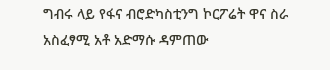ግብሩ ላይ የፋና ብሮድካስቲንግ ኮርፖሬት ዋና ስራ አስፈፃሚ አቶ አድማሱ ዳምጠው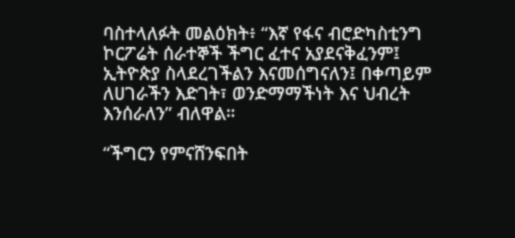ባስተላለፉት መልዕክት፥ “እኛ የፋና ብሮድካስቲንግ ኮርፖሬት ሰራተኞች ችግር ፈተና አያደናቅፈንም፤ ኢትዮጵያ ስላደረገችልን እናመሰግናለን፤ በቀጣይም ለሀገራችን እድገት፣ ወንድማማችነት እና ህብረት እንሰራለን” ብለዋል።

“ችግርን የምናሸንፍበት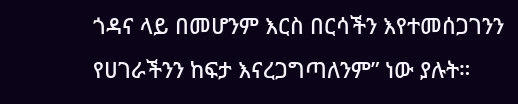ጎዳና ላይ በመሆንም እርስ በርሳችን እየተመሰጋገንን የሀገራችንን ከፍታ እናረጋግጣለንም” ነው ያሉት።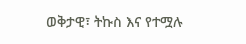ወቅታዊ፣ ትኩስ እና የተሟሉ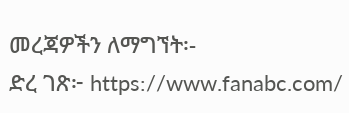መረጃዎችን ለማግኘት፡-
ድረ ገጽ፦ https://www.fanabc.com/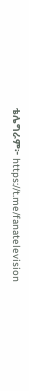ቴሌግራም፦ https://t.me/fanatelevision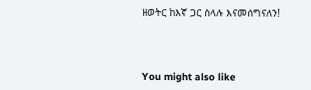ዘወትር ከእኛ ጋር ስላሉ እናመሰግናለን!



You might also like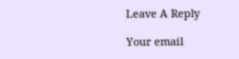Leave A Reply

Your email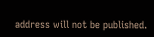address will not be published.